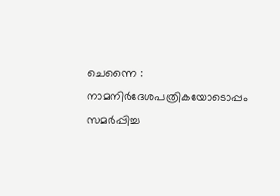ചെന്നൈ : നാമനിർദേശപത്രികയോടൊപ്പം സമർപ്പിച്ച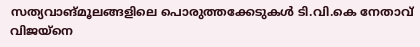സത്യവാങ്മൂലങ്ങളിലെ പൊരുത്തക്കേടുകൾ ടി.വി.കെ നേതാവ് വിജയ്നെ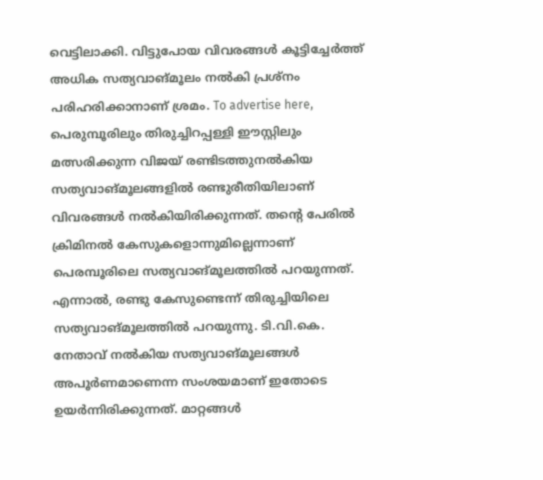വെട്ടിലാക്കി. വിട്ടുപോയ വിവരങ്ങൾ കൂട്ടിച്ചേർത്ത് അധിക സത്യവാങ്മൂലം നൽകി പ്രശ്നം പരിഹരിക്കാനാണ് ശ്രമം. To advertise here, പെരുമ്പൂരിലും തിരുച്ചിറപ്പള്ളി ഈസ്റ്റിലും മത്സരിക്കുന്ന വിജയ് രണ്ടിടത്തുനൽകിയ സത്യവാങ്മൂലങ്ങളിൽ രണ്ടുരീതിയിലാണ് വിവരങ്ങൾ നൽകിയിരിക്കുന്നത്. തന്റെ പേരിൽ ക്രിമിനൽ കേസുകളൊന്നുമില്ലെന്നാണ് പെരമ്പൂരിലെ സത്യവാങ്മൂലത്തിൽ പറയുന്നത്. എന്നാൽ, രണ്ടു കേസുണ്ടെന്ന് തിരുച്ചിയിലെ സത്യവാങ്മൂലത്തിൽ പറയുന്നു. ടി.വി.കെ. നേതാവ് നൽകിയ സത്യവാങ്മൂലങ്ങൾ അപൂർണമാണെന്ന സംശയമാണ് ഇതോടെ ഉയർന്നിരിക്കുന്നത്. മാറ്റങ്ങൾ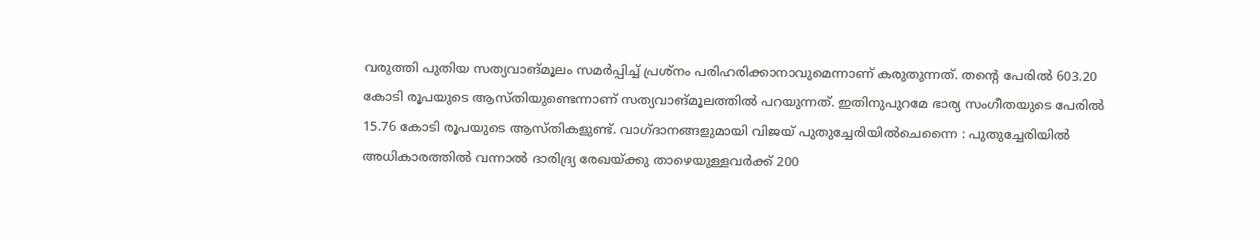വരുത്തി പുതിയ സത്യവാങ്മൂലം സമർപ്പിച്ച് പ്രശ്നം പരിഹരിക്കാനാവുമെന്നാണ് കരുതുന്നത്. തന്റെ പേരിൽ 603.20 കോടി രൂപയുടെ ആസ്തിയുണ്ടെന്നാണ് സത്യവാങ്മൂലത്തിൽ പറയുന്നത്. ഇതിനുപുറമേ ഭാര്യ സംഗീതയുടെ പേരിൽ 15.76 കോടി രൂപയുടെ ആസ്തികളുണ്ട്. വാഗ്ദാനങ്ങളുമായി വിജയ് പുതുച്ചേരിയിൽചെന്നൈ : പുതുച്ചേരിയിൽ അധികാരത്തിൽ വന്നാൽ ദാരിദ്ര്യ രേഖയ്ക്കു താഴെയുള്ളവർക്ക് 200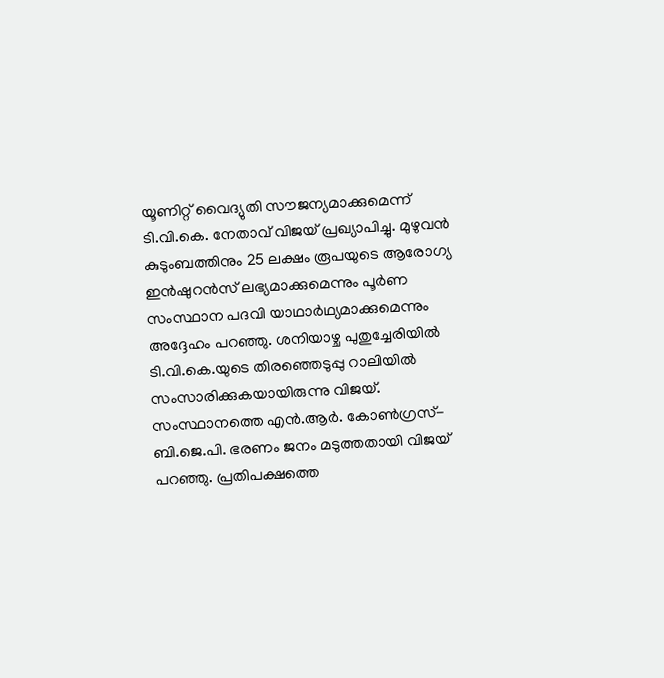യൂണിറ്റ് വൈദ്യുതി സൗജന്യമാക്കുമെന്ന് ടി.വി.കെ. നേതാവ് വിജയ് പ്രഖ്യാപിച്ചു. മുഴുവൻ കുടുംബത്തിനും 25 ലക്ഷം രൂപയുടെ ആരോഗ്യ ഇൻഷുറൻസ് ലഭ്യമാക്കുമെന്നും പൂർണ സംസ്ഥാന പദവി യാഥാർഥ്യമാക്കുമെന്നും അദ്ദേഹം പറഞ്ഞു. ശനിയാഴ്ച പുതുച്ചേരിയിൽ ടി.വി.കെ.യുടെ തിരഞ്ഞെടുപ്പു റാലിയിൽ സംസാരിക്കുകയായിരുന്നു വിജയ്. സംസ്ഥാനത്തെ എൻ.ആർ. കോൺഗ്രസ്-ബി.ജെ.പി. ഭരണം ജനം മടുത്തതായി വിജയ് പറഞ്ഞു. പ്രതിപക്ഷത്തെ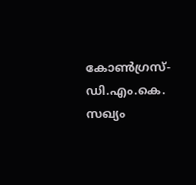കോൺഗ്രസ്-ഡി.എം.കെ. സഖ്യം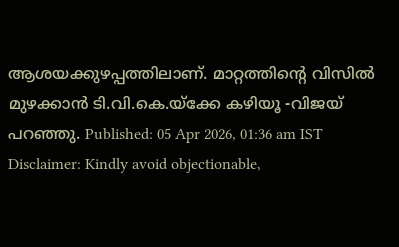ആശയക്കുഴപ്പത്തിലാണ്. മാറ്റത്തിന്റെ വിസിൽ മുഴക്കാൻ ടി.വി.കെ.യ്ക്കേ കഴിയൂ -വിജയ് പറഞ്ഞു. Published: 05 Apr 2026, 01:36 am IST Disclaimer: Kindly avoid objectionable,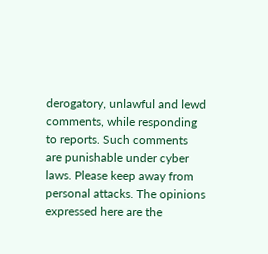derogatory, unlawful and lewd comments, while responding to reports. Such comments are punishable under cyber laws. Please keep away from personal attacks. The opinions expressed here are the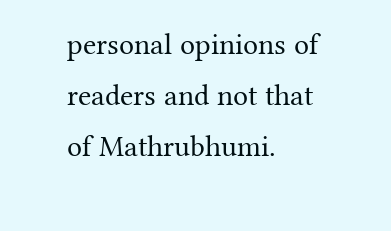personal opinions of readers and not that of Mathrubhumi.